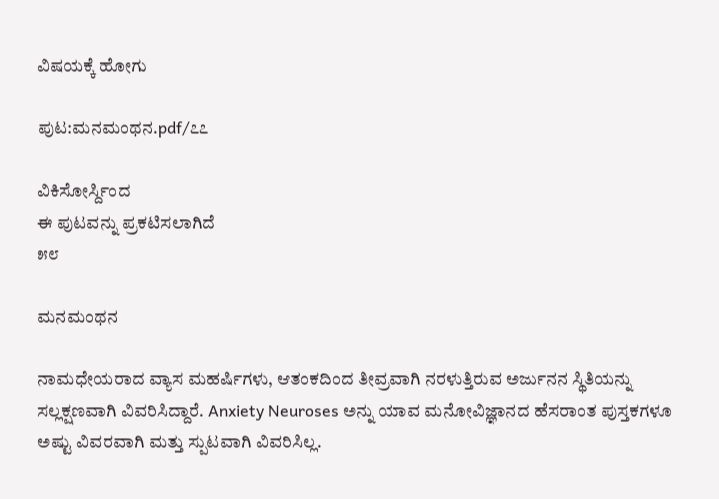ವಿಷಯಕ್ಕೆ ಹೋಗು

ಪುಟ:ಮನಮಂಥನ.pdf/೭೭

ವಿಕಿಸೋರ್ಸ್ದಿಂದ
ಈ ಪುಟವನ್ನು ಪ್ರಕಟಿಸಲಾಗಿದೆ
೫೮

ಮನಮಂಥನ

ನಾಮಧೇಯರಾದ ವ್ಯಾಸ ಮಹರ್ಷಿಗಳು, ಆತಂಕದಿಂದ ತೀವ್ರವಾಗಿ ನರಳುತ್ತಿರುವ ಅರ್ಜುನನ ಸ್ಥಿತಿಯನ್ನು ಸಲ್ಲಕ್ಷಣವಾಗಿ ವಿವರಿಸಿದ್ದಾರೆ. Anxiety Neuroses ಅನ್ನು ಯಾವ ಮನೋವಿಜ್ಞಾನದ ಹೆಸರಾಂತ ಪುಸ್ತಕಗಳೂ ಅಷ್ಟು ವಿವರವಾಗಿ ಮತ್ತು ಸ್ಪುಟವಾಗಿ ವಿವರಿಸಿಲ್ಲ.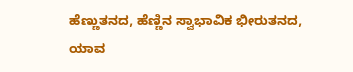ಹೆಣ್ಣುತನದ, ಹೆಣ್ಣಿನ ಸ್ವಾಭಾವಿಕ ಭೀರುತನದ, ಯಾವ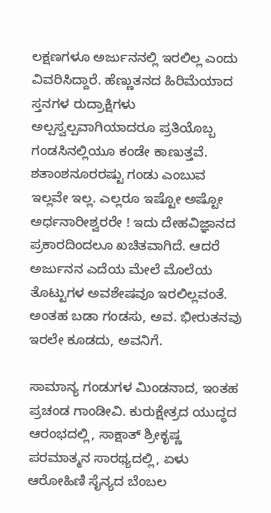ಲಕ್ಷಣಗಳೂ ಅರ್ಜುನನಲ್ಲಿ ಇರಲಿಲ್ಲ ಎಂದು ವಿವರಿಸಿದ್ದಾರೆ. ಹೆಣ್ಣುತನದ ಹಿರಿಮೆಯಾದ ಸ್ತನಗಳ ರುದ್ರಾಕ್ಷಿಗಳು ಅಲ್ಪಸ್ವಲ್ಪವಾಗಿಯಾದರೂ ಪ್ರತಿಯೊಬ್ಬ ಗಂಡಸಿನಲ್ಲಿಯೂ ಕಂಡೇ ಕಾಣುತ್ತವೆ. ಶತಾಂಶನೂರರಷ್ಟು ಗಂಡು ಎಂಬುವ ಇಲ್ಲವೇ ಇಲ್ಲ. ಎಲ್ಲರೂ ಇಷ್ಟೋ ಅಷ್ಟೋ ಅರ್ಧನಾರೀಶ್ವರರೇ ! ಇದು ದೇಹವಿಜ್ಞಾನದ ಪ್ರಕಾರದಿಂದಲೂ ಖಚಿತವಾಗಿದೆ. ಆದರೆ ಅರ್ಜುನನ ಎದೆಯ ಮೇಲೆ ಮೊಲೆಯ ತೊಟ್ಟುಗಳ ಅವಶೇಷವೂ ಇರಲಿಲ್ಲವಂತೆ. ಅಂತಹ ಬಡಾ ಗಂಡಸು, ಅವ. ಭೀರುತನವು ಇರಲೇ ಕೂಡದು, ಅವನಿಗೆ.

ಸಾಮಾನ್ಯ ಗಂಡುಗಳ ಮಿಂಡನಾದ, ಇಂತಹ ಪ್ರಚಂಡ ಗಾಂಡೀವಿ. ಕುರುಕ್ಷೇತ್ರದ ಯುದ್ಧದ ಆರಂಭದಲ್ಲಿ, ಸಾಕ್ಷಾತ್ ಶ್ರೀಕೃಷ್ಣ ಪರಮಾತ್ಮನ ಸಾರಥ್ಯದಲ್ಲಿ, ಏಳು ಆರೋಹಿಣಿ ಸೈನ್ಯದ ಬೆಂಬಲ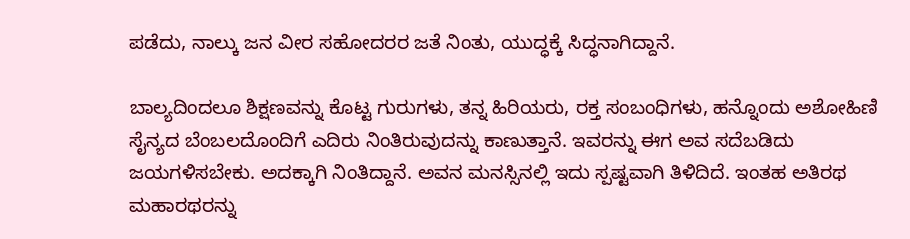ಪಡೆದು, ನಾಲ್ಕು ಜನ ವೀರ ಸಹೋದರರ ಜತೆ ನಿಂತು, ಯುದ್ಧಕ್ಕೆ ಸಿದ್ಧನಾಗಿದ್ದಾನೆ.

ಬಾಲ್ಯದಿಂದಲೂ ಶಿಕ್ಷಣವನ್ನು ಕೊಟ್ಟ ಗುರುಗಳು, ತನ್ನ ಹಿರಿಯರು, ರಕ್ತ ಸಂಬಂಧಿಗಳು, ಹನ್ನೊಂದು ಅಶೋಹಿಣಿ ಸೈನ್ಯದ ಬೆಂಬಲದೊಂದಿಗೆ ಎದಿರು ನಿಂತಿರುವುದನ್ನು ಕಾಣುತ್ತಾನೆ. ಇವರನ್ನು ಈಗ ಅವ ಸದೆಬಡಿದು ಜಯಗಳಿಸಬೇಕು. ಅದಕ್ಕಾಗಿ ನಿಂತಿದ್ದಾನೆ. ಅವನ ಮನಸ್ಸಿನಲ್ಲಿ ಇದು ಸ್ಪಷ್ಟವಾಗಿ ತಿಳಿದಿದೆ. ಇಂತಹ ಅತಿರಥ ಮಹಾರಥರನ್ನು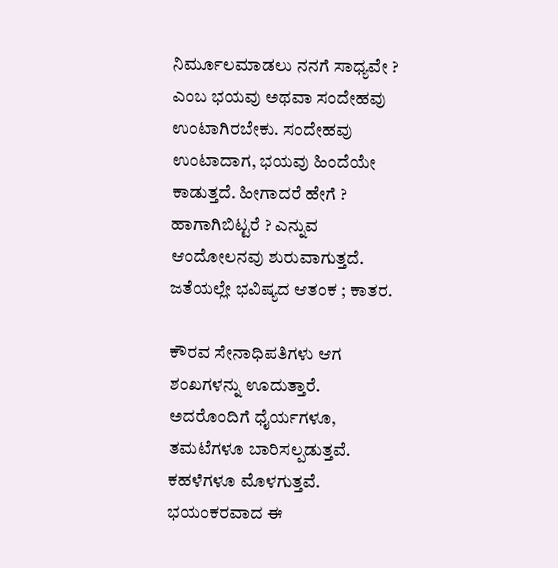ನಿರ್ಮೂಲಮಾಡಲು ನನಗೆ ಸಾಧ್ಯವೇ ? ಎಂಬ ಭಯವು ಅಥವಾ ಸಂದೇಹವು ಉಂಟಾಗಿರಬೇಕು. ಸಂದೇಹವು ಉಂಟಾದಾಗ, ಭಯವು ಹಿಂದೆಯೇ ಕಾಡುತ್ತದೆ. ಹೀಗಾದರೆ ಹೇಗೆ ? ಹಾಗಾಗಿಬಿಟ್ಟರೆ ? ಎನ್ನುವ ಆಂದೋಲನವು ಶುರುವಾಗುತ್ತದೆ. ಜತೆಯಲ್ಲೇ ಭವಿಷ್ಯದ ಆತಂಕ ; ಕಾತರ.

ಕೌರವ ಸೇನಾಧಿಪತಿಗಳು ಆಗ ಶಂಖಗಳನ್ನು ಊದುತ್ತಾರೆ. ಅದರೊಂದಿಗೆ ಧೈರ್ಯಗಳೂ, ತಮಟೆಗಳೂ ಬಾರಿಸಲ್ಪಡುತ್ತವೆ. ಕಹಳೆಗಳೂ ಮೊಳಗುತ್ತವೆ. ಭಯಂಕರವಾದ ಈ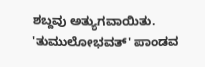ಶಬ್ದವು ಅತ್ಯುಗವಾಯಿತು. 'ತುಮುಲೋಭವತ್' ಪಾಂಡವ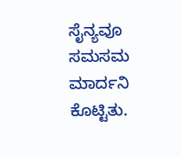ಸೈನ್ಯವೂ ಸಮಸಮ ಮಾರ್ದನಿ ಕೊಟ್ಟಿತು.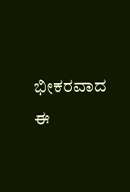ಭೀಕರವಾದ ಈ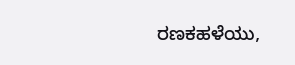ರಣಕಹಳೆಯು,